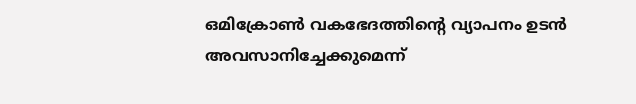ഒമിക്രോണ്‍ വകഭേദത്തിന്റെ വ്യാപനം ഉടന്‍ അവസാനിച്ചേക്കുമെന്ന്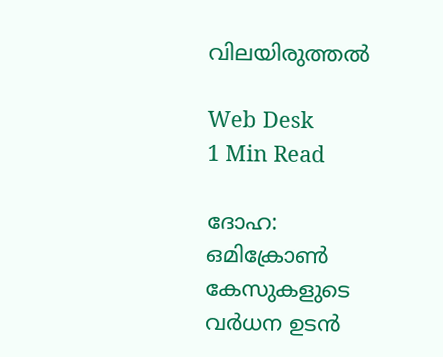വിലയിരുത്തല്‍

Web Desk
1 Min Read

ദോഹ: ഒമിക്രോണ്‍ കേസുകളുടെ വര്‍ധന ഉടന്‍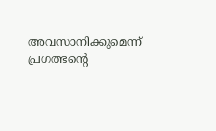അവസാനിക്കുമെന്ന് പ്രഗത്ഭന്റെ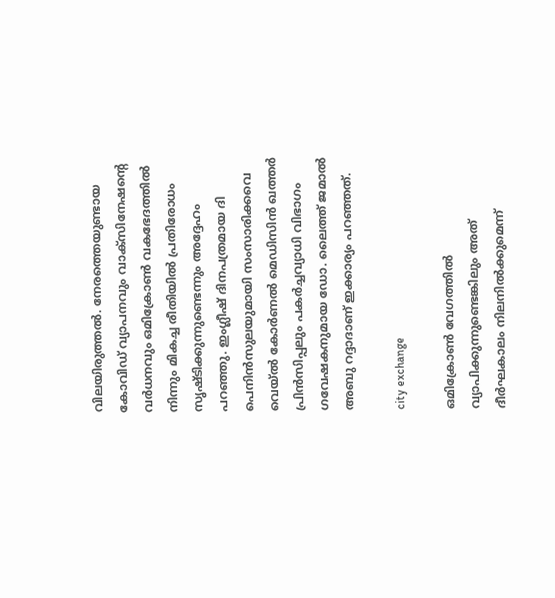വിലയിരുത്തല്‍. നേരത്തെയുണ്ടായ കോവിഡ് വ്യാപനവും വാക്‌സിനേഷന്റെ വര്‍ധനവും ഒമിക്രോണ്‍ വകഭേദത്തില്‍ നിന്നും മികച്ച രീതിയില്‍ പ്രതിരോധം സൃഷ്ടിക്കുന്നുണ്ടെന്നും അദ്ദേഹം പറഞ്ഞു. ഇംഗ്ലീഷ് ദിനപത്രമായ ദി പെനിന്‍സുലയുമായി സംസാരിക്കവെ വെയ്ല്‍ കോര്‍ണല്‍ മെഡിസിന്‍ ഖത്തര്‍ പ്രിന്‍സിപ്പലും പകര്‍ച്ചവ്യാധി വിഭാഗം ഗവേഷകനുമായ ഡോ. ലൈത്ത് ജമാല്‍ അബു റദ്ദാദാണ് ഇക്കാര്യം പറഞ്ഞത്.

city exchange

ഒമിക്രോണ്‍ വേഗത്തില്‍ വ്യാപിക്കുന്നുണ്ടെങ്കിലും അത് ദീര്‍ഘകാലം നിലനില്‍ക്കുമെന്ന്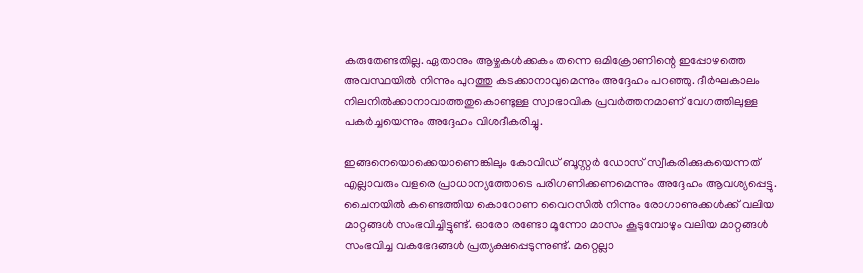കരുതേണ്ടതില്ല. ഏതാനും ആഴ്ചകള്‍ക്കകം തന്നെ ഒമിക്രോണിന്റെ ഇപ്പോഴത്തെ അവസ്ഥയില്‍ നിന്നും പുറത്തു കടക്കാനാവുമെന്നും അദ്ദേഹം പറഞ്ഞു. ദീര്‍ഘകാലം നിലനില്‍ക്കാനാവാത്തതുകൊണ്ടുള്ള സ്വാഭാവിക പ്രവര്‍ത്തനമാണ് വേഗത്തിലുള്ള പകര്‍ച്ചയെന്നും അദ്ദേഹം വിശദീകരിച്ചു.

ഇങ്ങനെയൊക്കെയാണെങ്കിലും കോവിഡ് ബൂസ്റ്റര്‍ ഡോസ് സ്വീകരിക്കുകയെന്നത് എല്ലാവരും വളരെ പ്രാധാന്യത്തോടെ പരിഗണിക്കണമെന്നും അദ്ദേഹം ആവശ്യപ്പെട്ടു. ചൈനയില്‍ കണ്ടെത്തിയ കൊറോണ വൈറസില്‍ നിന്നും രോഗാണുക്കള്‍ക്ക് വലിയ മാറ്റങ്ങള്‍ സംഭവിച്ചിട്ടുണ്ട്. ഓരോ രണ്ടോ മൂന്നോ മാസം കൂടുമ്പോഴും വലിയ മാറ്റങ്ങള്‍ സംഭവിച്ച വകഭേദങ്ങള്‍ പ്രത്യക്ഷപ്പെടുന്നുണ്ട്. മറ്റെല്ലാ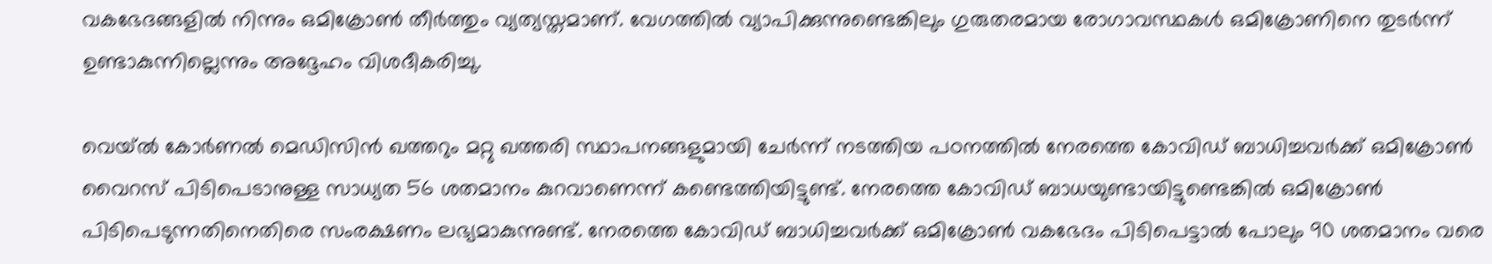വകഭേദങ്ങളില്‍ നിന്നും ഒമിക്രോണ്‍ തീര്‍ത്തും വ്യത്യസ്തമാണ്. വേഗത്തില്‍ വ്യാപിക്കുന്നുണ്ടെങ്കിലും ഗുരുതരമായ രോഗാവസ്ഥകള്‍ ഒമിക്രോണിനെ തുടര്‍ന്ന് ഉണ്ടാകുന്നില്ലെന്നും അദ്ദേഹം വിശദീകരിച്ചു.

വെയ്ല്‍ കോര്‍ണല്‍ മെഡിസിന്‍ ഖത്തറും മറ്റു ഖത്തരി സ്ഥാപനങ്ങളുമായി ചേര്‍ന്ന് നടത്തിയ പഠനത്തില്‍ നേരത്തെ കോവിഡ് ബാധിച്ചവര്‍ക്ക് ഒമിക്രോണ്‍ വൈറസ് പിടിപെടാനുള്ള സാധ്യത 56 ശതമാനം കുറവാണെന്ന് കണ്ടെത്തിയിട്ടുണ്ട്. നേരത്തെ കോവിഡ് ബാധയുണ്ടായിട്ടുണ്ടെങ്കില്‍ ഒമിക്രോണ്‍ പിടിപെടുന്നതിനെതിരെ സംരക്ഷണം ലഭ്യമാകുന്നുണ്ട്. നേരത്തെ കോവിഡ് ബാധിച്ചവര്‍ക്ക് ഒമിക്രോണ്‍ വകഭേദം പിടിപെട്ടാല്‍ പോലും 90 ശതമാനം വരെ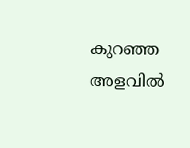കുറഞ്ഞ അളവില്‍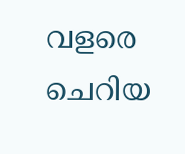വളരെ ചെറിയ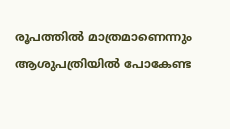രൂപത്തില്‍ മാത്രമാണെന്നും ആശുപത്രിയില്‍ പോകേണ്ട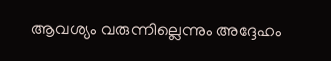ആവശ്യം വരുന്നില്ലെന്നും അദ്ദേഹം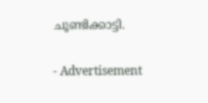ചൂണ്ടിക്കാട്ടി.

- Advertisement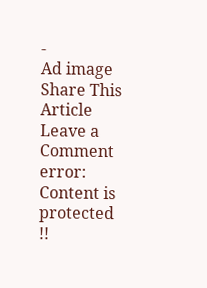-
Ad image
Share This Article
Leave a Comment
error: Content is protected !!